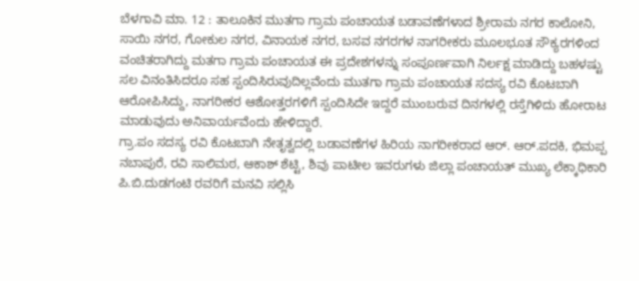ಬೆಳಗಾವಿ ಮಾ. 12 : ತಾಲೂಕಿನ ಮುತಗಾ ಗ್ರಾಮ ಪಂಚಾಯತ ಬಡಾವಣೆಗಳಾದ ಶ್ರೀರಾಮ ನಗರ ಕಾಲೋನಿ, ಸಾಯಿ ನಗರ, ಗೋಕುಲ ನಗರ, ವಿನಾಯಕ ನಗರ, ಬಸವ ನಗರಗಳ ನಾಗರೀಕರು ಮೂಲಭೂತ ಸೌಕ್ಯರಗಳಿಂದ ವಂಚಿತರಾಗಿದ್ದು ಮತಗಾ ಗ್ರಾಮ ಪಂಚಾಯತ ಈ ಪ್ರದೇಶಗಳನ್ನು ಸಂಪೂರ್ಣವಾಗಿ ನಿರ್ಲಕ್ಷ ಮಾಡಿದ್ದು ಬಹಳಷ್ಟು ಸಲ ವಿನಂತಿಸಿದರೂ ಸಹ ಸ್ಪಂದಿಸಿರುವುದಿಲ್ಲವೆಂದು ಮುತಗಾ ಗ್ರಾಮ ಪಂಚಾಯತ ಸದಸ್ಯ ರವಿ ಕೊಟಬಾಗಿ ಆರೋಪಿಸಿದ್ದು, ನಾಗರೀಕರ ಆಶೋತ್ತರಗಳಿಗೆ ಸ್ಪಂದಿಸಿದೇ ಇದ್ದರೆ ಮುಂಬರುವ ದಿನಗಳಲ್ಲಿ ರಸ್ತೆಗಿಳಿದು ಹೋರಾಟ ಮಾಡುವುದು ಅನಿವಾರ್ಯವೆಂದು ಹೇಳಿದ್ದಾರೆ.
ಗ್ರಾ.ಪಂ ಸದಸ್ಯ ರವಿ ಕೊಟಬಾಗಿ ನೇತೃತ್ವದಲ್ಲಿ ಬಡಾವಣೆಗಳ ಹಿರಿಯ ನಾಗರೀಕರಾದ ಆರ್. ಆರ್.ಪದಕಿ, ಭಿಮಪ್ಪ ನಬಾಪುರೆ, ರವಿ ಸಾಲಿಮಠ, ಆಕಾಶ್ ಶೆಟ್ಟಿ, ಶಿವು ಪಾಟೀಲ ಇವರುಗಳು ಜಿಲ್ಲಾ ಪಂಚಾಯತ್ ಮುಖ್ಯ ಲೆಕ್ಕಾಧಿಕಾರಿ ಪಿ.ಬಿ.ದುಡಗಂಟಿ ರವರಿಗೆ ಮನವಿ ಸಲ್ಲಿಸಿ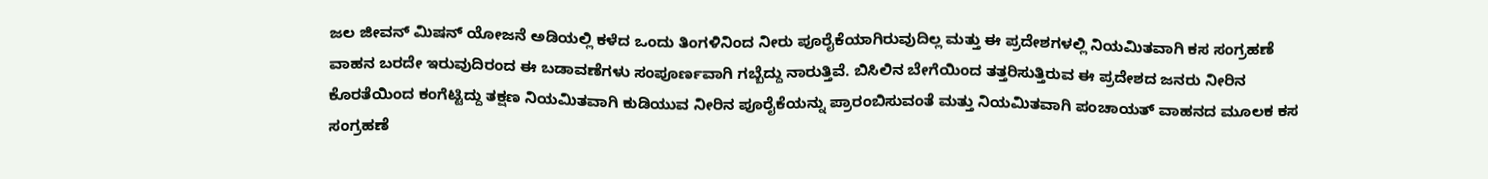ಜಲ ಜೀವನ್ ಮಿಷನ್ ಯೋಜನೆ ಅಡಿಯಲ್ಲಿ ಕಳೆದ ಒಂದು ತಿಂಗಳಿನಿಂದ ನೀರು ಪೂರೈಕೆಯಾಗಿರುವುದಿಲ್ಲ ಮತ್ತು ಈ ಪ್ರದೇಶಗಳಲ್ಲಿ ನಿಯಮಿತವಾಗಿ ಕಸ ಸಂಗ್ರಹಣೆ ವಾಹನ ಬರದೇ ಇರುವುದಿರಂದ ಈ ಬಡಾವಣೆಗಳು ಸಂಪೂರ್ಣವಾಗಿ ಗಬ್ಬೆದ್ದು ನಾರುತ್ತಿವೆ. ಬಿಸಿಲಿನ ಬೇಗೆಯಿಂದ ತತ್ತರಿಸುತ್ತಿರುವ ಈ ಪ್ರದೇಶದ ಜನರು ನೀರಿನ ಕೊರತೆಯಿಂದ ಕಂಗೆಟ್ಟಿದ್ದು ತಕ್ಷಣ ನಿಯಮಿತವಾಗಿ ಕುಡಿಯುವ ನೀರಿನ ಪೂರೈಕೆಯನ್ನು ಪ್ರಾರಂಬಿಸುವಂತೆ ಮತ್ತು ನಿಯಮಿತವಾಗಿ ಪಂಚಾಯತ್ ವಾಹನದ ಮೂಲಕ ಕಸ ಸಂಗ್ರಹಣೆ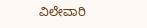ವಿಲೇವಾರಿ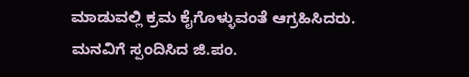ಮಾಡುವಲ್ಲಿ ಕ್ರಮ ಕೈಗೊಳ್ಳುವಂತೆ ಆಗ್ರಹಿಸಿದರು.
ಮನವಿಗೆ ಸ್ಪಂದಿಸಿದ ಜಿ.ಪಂ.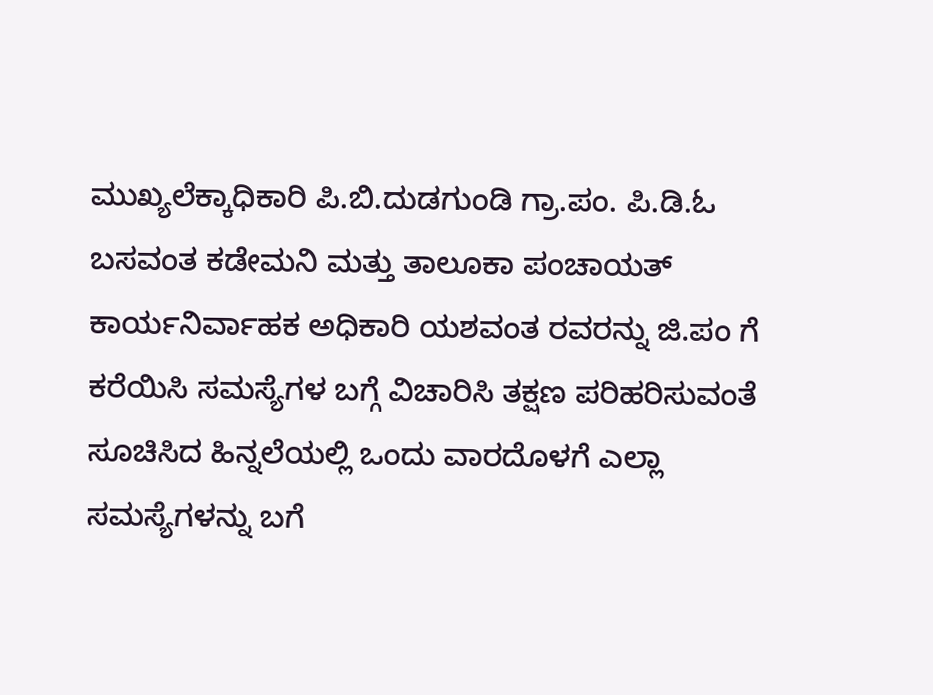ಮುಖ್ಯಲೆಕ್ಕಾಧಿಕಾರಿ ಪಿ.ಬಿ.ದುಡಗುಂಡಿ ಗ್ರಾ.ಪಂ. ಪಿ.ಡಿ.ಓ ಬಸವಂತ ಕಡೇಮನಿ ಮತ್ತು ತಾಲೂಕಾ ಪಂಚಾಯತ್ ಕಾರ್ಯನಿರ್ವಾಹಕ ಅಧಿಕಾರಿ ಯಶವಂತ ರವರನ್ನು ಜಿ.ಪಂ ಗೆ ಕರೆಯಿಸಿ ಸಮಸ್ಯೆಗಳ ಬಗ್ಗೆ ವಿಚಾರಿಸಿ ತಕ್ಷಣ ಪರಿಹರಿಸುವಂತೆ ಸೂಚಿಸಿದ ಹಿನ್ನಲೆಯಲ್ಲಿ ಒಂದು ವಾರದೊಳಗೆ ಎಲ್ಲಾ ಸಮಸ್ಯೆಗಳನ್ನು ಬಗೆ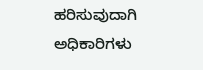ಹರಿಸುವುದಾಗಿ ಅಧಿಕಾರಿಗಳು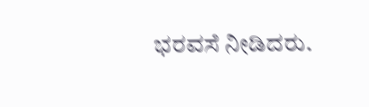ಭರವಸೆ ನೀಡಿದರು.